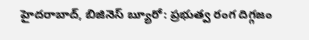హైదరాబాద్, బిజినెస్ బ్యూరో: ప్రభుత్వ రంగ దిగ్గజం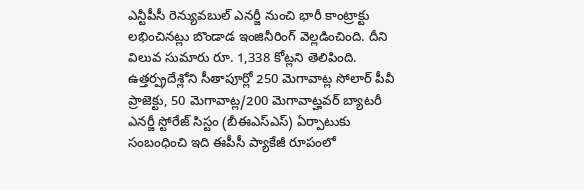ఎన్టీపీసీ రెన్యువబుల్ ఎనర్జీ నుంచి భారీ కాంట్రాక్టు లభించినట్లు బొండాడ ఇంజినీరింగ్ వెల్లడించింది. దీని విలువ సుమారు రూ. 1,338 కోట్లని తెలిపింది.
ఉత్తర్ప్రదేశ్లోని సీతాపూర్లో 250 మెగావాట్ల సోలార్ పీవీ ప్రాజెక్టు, 50 మెగావాట్ల/200 మెగావాట్హవర్ బ్యాటరీ ఎనర్జీ స్టోరేజ్ సిస్టం (బీఈఎస్ఎస్) ఏర్పాటుకు సంబంధించి ఇది ఈపీసీ ప్యాకేజీ రూపంలో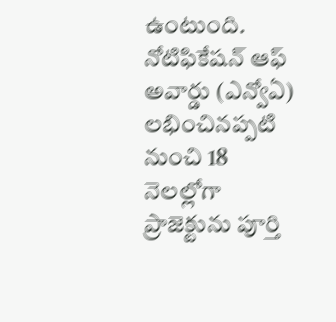ఉంటుంది. నోటిఫికేషన్ ఆఫ్ అవార్డు (ఎన్వోఏ) లభించినప్పటి నుంచి 18 నెలల్లోగా ప్రాజెక్టును పూర్తి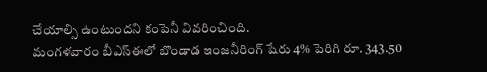చేయాల్సి ఉంటుందని కంపెనీ వివరించింది.
మంగళవారం బీఎస్ఈలో బొండాడ ఇంజనీరింగ్ షేరు 4% పెరిగి రూ. 343.50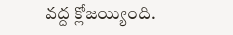వద్ద క్లోజయ్యింది.